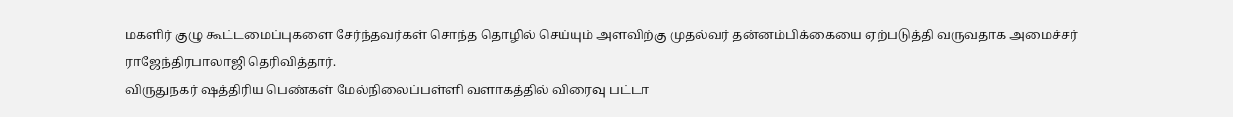மகளிர் குழு கூட்டமைப்புகளை சேர்ந்தவர்கள் சொந்த தொழில் செய்யும் அளவிற்கு முதல்வர் தன்னம்பிக்கையை ஏற்படுத்தி வருவதாக அமைச்சர் ராஜேந்திரபாலாஜி தெரிவித்தார்.
விருதுநகர் ஷத்திரிய பெண்கள் மேல்நிலைப்பள்ளி வளாகத்தில் விரைவு பட்டா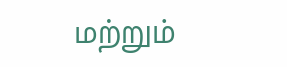மற்றும்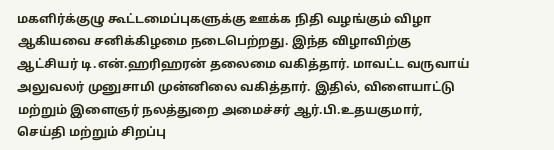மகளிர்க்குழு கூட்டமைப்புகளுக்கு ஊக்க நிதி வழங்கும் விழா ஆகியவை சனிக்கிழமை நடைபெற்றது. இந்த விழாவிற்கு ஆட்சியர் டி.என்.ஹரிஹரன் தலைமை வகித்தார். மாவட்ட வருவாய் அலுவலர் முனுசாமி முன்னிலை வகித்தார். இதில், விளையாட்டு மற்றும் இளைஞர் நலத்துறை அமைச்சர் ஆர்.பி.உதயகுமார், செய்தி மற்றும் சிறப்பு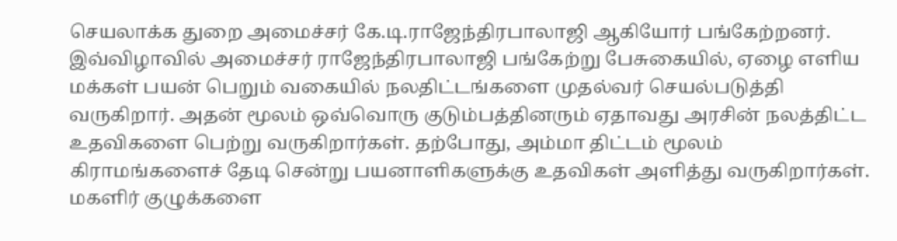செயலாக்க துறை அமைச்சர் கே.டி.ராஜேந்திரபாலாஜி ஆகியோர் பங்கேற்றனர்.
இவ்விழாவில் அமைச்சர் ராஜேந்திரபாலாஜி பங்கேற்று பேசுகையில், ஏழை எளிய மக்கள் பயன் பெறும் வகையில் நலதிட்டங்களை முதல்வர் செயல்படுத்தி வருகிறார். அதன் மூலம் ஒவ்வொரு குடும்பத்தினரும் ஏதாவது அரசின் நலத்திட்ட உதவிகளை பெற்று வருகிறார்கள். தற்போது, அம்மா திட்டம் மூலம் கிராமங்களைச் தேடி சென்று பயனாளிகளுக்கு உதவிகள் அளித்து வருகிறார்கள். மகளிர் குழுக்களை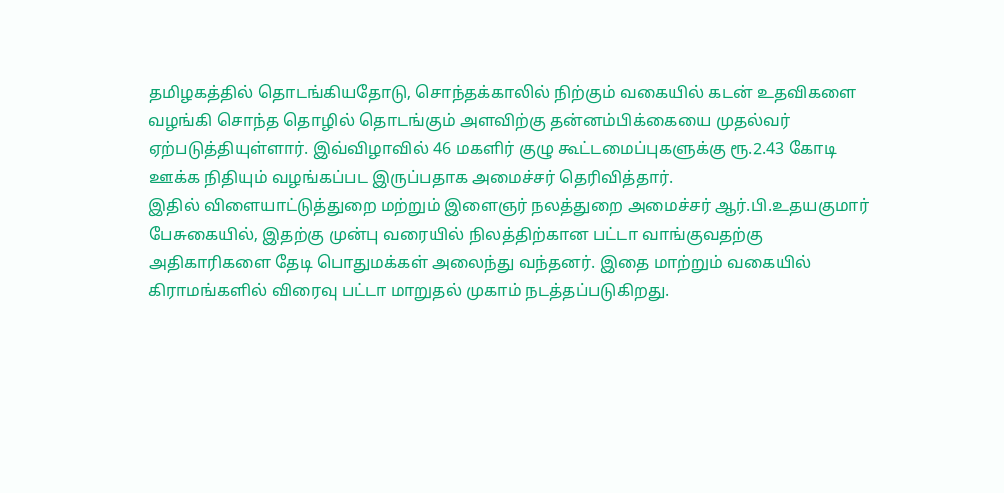தமிழகத்தில் தொடங்கியதோடு, சொந்தக்காலில் நிற்கும் வகையில் கடன் உதவிகளை வழங்கி சொந்த தொழில் தொடங்கும் அளவிற்கு தன்னம்பிக்கையை முதல்வர் ஏற்படுத்தியுள்ளார். இவ்விழாவில் 46 மகளிர் குழு கூட்டமைப்புகளுக்கு ரூ.2.43 கோடி ஊக்க நிதியும் வழங்கப்பட இருப்பதாக அமைச்சர் தெரிவித்தார்.
இதில் விளையாட்டுத்துறை மற்றும் இளைஞர் நலத்துறை அமைச்சர் ஆர்.பி.உதயகுமார் பேசுகையில், இதற்கு முன்பு வரையில் நிலத்திற்கான பட்டா வாங்குவதற்கு அதிகாரிகளை தேடி பொதுமக்கள் அலைந்து வந்தனர். இதை மாற்றும் வகையில் கிராமங்களில் விரைவு பட்டா மாறுதல் முகாம் நடத்தப்படுகிறது.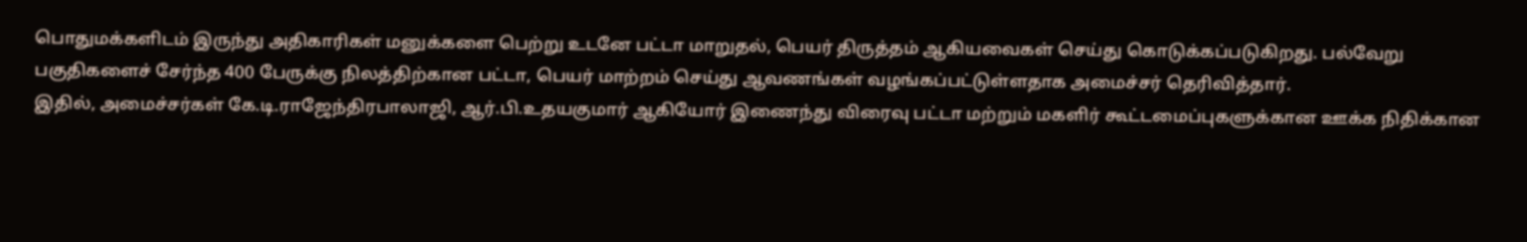பொதுமக்களிடம் இருந்து அதிகாரிகள் மனுக்களை பெற்று உடனே பட்டா மாறுதல், பெயர் திருத்தம் ஆகியவைகள் செய்து கொடுக்கப்படுகிறது. பல்வேறு பகுதிகளைச் சேர்ந்த 400 பேருக்கு நிலத்திற்கான பட்டா, பெயர் மாற்றம் செய்து ஆவணங்கள் வழங்கப்பட்டுள்ளதாக அமைச்சர் தெரிவித்தார்.
இதில், அமைச்சர்கள் கே.டி.ராஜேந்திரபாலாஜி, ஆர்.பி.உதயகுமார் ஆகியோர் இணைந்து விரைவு பட்டா மற்றும் மகளிர் கூட்டமைப்புகளுக்கான ஊக்க நிதிக்கான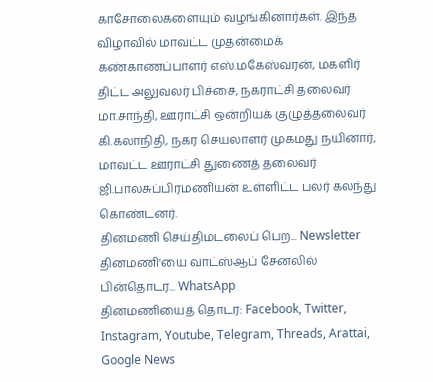காசோலைகளையும் வழங்கினார்கள். இந்த விழாவில் மாவட்ட முதன்மைக் கண்காணப்பாளர் எஸ்.மகேஸ்வரன், மகளிர் திட்ட அலுவலர் பிச்சை, நகராட்சி தலைவர் மா.சாந்தி, ஊராட்சி ஒன்றியக் குழுத்தலைவர் கி.கலாநிதி, நகர செயலாளர் முகமது நயினார், மாவட்ட ஊராட்சி துணைத் தலைவர் ஜி.பாலசுப்பிரமணியன் உள்ளிட்ட பலர் கலந்து கொண்டனர்.
தினமணி செய்திமடலைப் பெற... Newsletter
தினமணி'யை வாட்ஸ்ஆப் சேனலில் பின்தொடர... WhatsApp
தினமணியைத் தொடர: Facebook, Twitter, Instagram, Youtube, Telegram, Threads, Arattai, Google News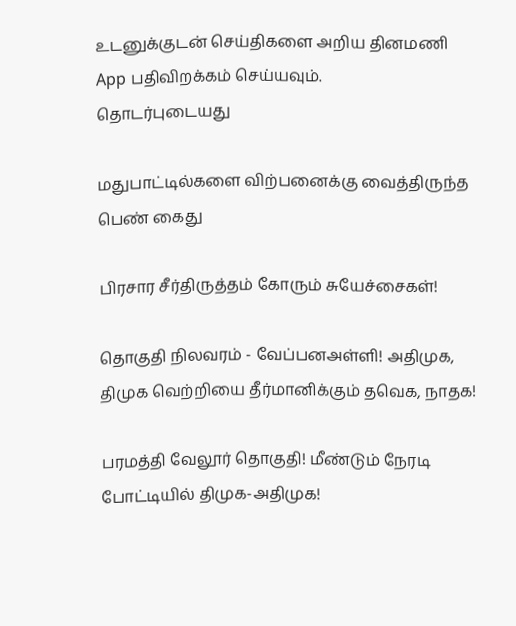உடனுக்குடன் செய்திகளை அறிய தினமணி App பதிவிறக்கம் செய்யவும்.
தொடர்புடையது

மதுபாட்டில்களை விற்பனைக்கு வைத்திருந்த பெண் கைது

பிரசார சீர்திருத்தம் கோரும் சுயேச்சைகள்!

தொகுதி நிலவரம் - வேப்பனஅள்ளி! அதிமுக, திமுக வெற்றியை தீர்மானிக்கும் தவெக, நாதக!

பரமத்தி வேலூர் தொகுதி! மீண்டும் நேரடி போட்டியில் திமுக-அதிமுக!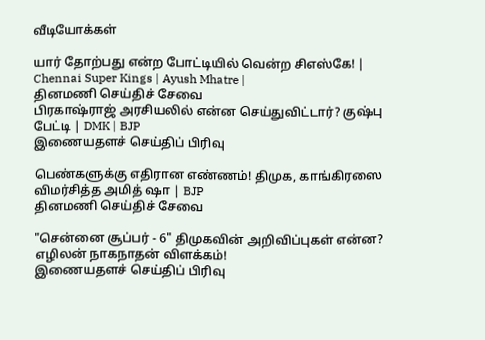வீடியோக்கள்

யார் தோற்பது என்ற போட்டியில் வென்ற சிஎஸ்கே! | Chennai Super Kings | Ayush Mhatre |
தினமணி செய்திச் சேவை
பிரகாஷ்ராஜ் அரசியலில் என்ன செய்துவிட்டார்? குஷ்பு பேட்டி | DMK | BJP
இணையதளச் செய்திப் பிரிவு

பெண்களுக்கு எதிரான எண்ணம்! திமுக, காங்கிரஸை விமர்சித்த அமித் ஷா | BJP
தினமணி செய்திச் சேவை

"சென்னை சூப்பர் - 6" திமுகவின் அறிவிப்புகள் என்ன? எழிலன் நாகநாதன் விளக்கம்!
இணையதளச் செய்திப் பிரிவு